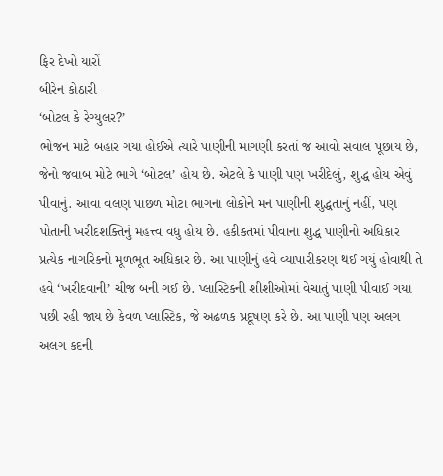ફિર દેખો યારોં
બીરેન કોઠારી
‘બોટલ કે રેગ્યુલર?’
ભોજન માટે બહાર ગયા હોઈએ ત્યારે પાણીની માગણી કરતાં જ આવો સવાલ પૂછાય છે, જેનો જવાબ મોટે ભાગે ‘બોટલ’ હોય છે. એટલે કે પાણી પણ ખરીદેલું, શુદ્ધ હોય એવું પીવાનું. આવા વલણ પાછળ મોટા ભાગના લોકોને મન પાણીની શુદ્ધતાનું નહીં, પણ પોતાની ખરીદશક્તિનું મહત્ત્વ વધુ હોય છે. હકીકતમાં પીવાના શુદ્ધ પાણીનો અધિકાર પ્રત્યેક નાગરિકનો મૂળભૂત અધિકાર છે. આ પાણીનું હવે વ્યાપારીકરણ થઈ ગયું હોવાથી તે હવે ‘ખરીદવાની’ ચીજ બની ગઈ છે. પ્લાસ્ટિકની શીશીઓમાં વેચાતું પાણી પીવાઈ ગયા પછી રહી જાય છે કેવળ પ્લાસ્ટિક, જે અઢળક પ્રદૂષણ કરે છે. આ પાણી પણ અલગ અલગ કદની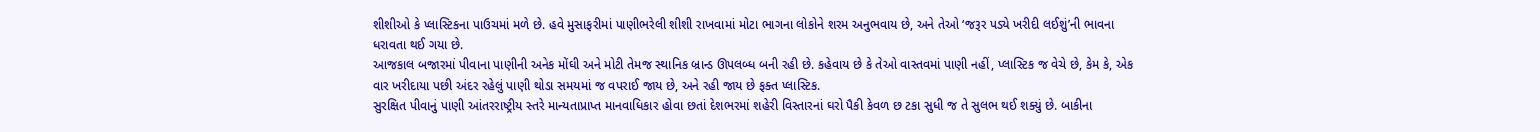શીશીઓ કે પ્લાસ્ટિકના પાઉચમાં મળે છે. હવે મુસાફરીમાં પાણીભરેલી શીશી રાખવામાં મોટા ભાગના લોકોને શરમ અનુભવાય છે, અને તેઓ ‘જરૂર પડ્યે ખરીદી લઈશું’ની ભાવના ધરાવતા થઈ ગયા છે.
આજકાલ બજારમાં પીવાના પાણીની અનેક મોંઘી અને મોટી તેમજ સ્થાનિક બ્રાન્ડ ઊપલબ્ધ બની રહી છે. કહેવાય છે કે તેઓ વાસ્તવમાં પાણી નહીં, પ્લાસ્ટિક જ વેચે છે, કેમ કે, એક વાર ખરીદાયા પછી અંદર રહેલું પાણી થોડા સમયમાં જ વપરાઈ જાય છે, અને રહી જાય છે ફક્ત પ્લાસ્ટિક.
સુરક્ષિત પીવાનું પાણી આંતરરાષ્ટ્રીય સ્તરે માન્યતાપ્રાપ્ત માનવાધિકાર હોવા છતાં દેશભરમાં શહેરી વિસ્તારનાં ઘરો પૈકી કેવળ છ ટકા સુધી જ તે સુલભ થઈ શક્યું છે. બાકીના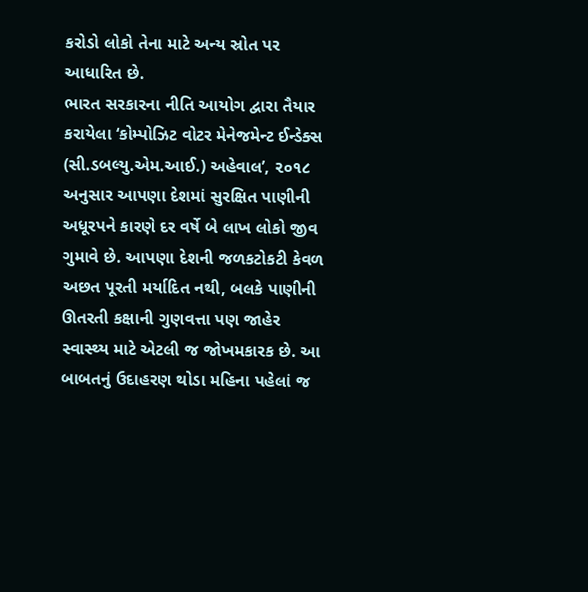કરોડો લોકો તેના માટે અન્ય સ્રોત પર આધારિત છે.
ભારત સરકારના નીતિ આયોગ દ્વારા તૈયાર કરાયેલા ‘કોમ્પોઝિટ વોટર મેનેજમેન્ટ ઈન્ડેક્સ (સી.ડબલ્યુ.એમ.આઈ.) અહેવાલ’, ૨૦૧૮ અનુસાર આપણા દેશમાં સુરક્ષિત પાણીની અધૂરપને કારણે દર વર્ષે બે લાખ લોકો જીવ ગુમાવે છે. આપણા દેશની જળકટોકટી કેવળ અછત પૂરતી મર્યાદિત નથી, બલકે પાણીની ઊતરતી કક્ષાની ગુણવત્તા પણ જાહેર સ્વાસ્થ્ય માટે એટલી જ જોખમકારક છે. આ બાબતનું ઉદાહરણ થોડા મહિના પહેલાં જ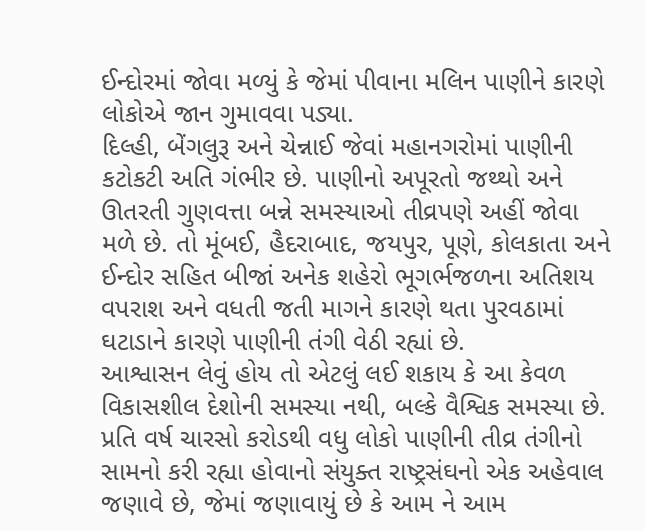ઈન્દોરમાં જોવા મળ્યું કે જેમાં પીવાના મલિન પાણીને કારણે લોકોએ જાન ગુમાવવા પડ્યા.
દિલ્હી, બેંગલુરૂ અને ચેન્નાઈ જેવાં મહાનગરોમાં પાણીની કટોકટી અતિ ગંભીર છે. પાણીનો અપૂરતો જથ્થો અને ઊતરતી ગુણવત્તા બન્ને સમસ્યાઓ તીવ્રપણે અહીં જોવા મળે છે. તો મૂંબઈ, હૈદરાબાદ, જયપુર, પૂણે, કોલકાતા અને ઈન્દોર સહિત બીજાં અનેક શહેરો ભૂગર્ભજળના અતિશય વપરાશ અને વધતી જતી માગને કારણે થતા પુરવઠામાં ઘટાડાને કારણે પાણીની તંગી વેઠી રહ્યાં છે.
આશ્વાસન લેવું હોય તો એટલું લઈ શકાય કે આ કેવળ વિકાસશીલ દેશોની સમસ્યા નથી, બલ્કે વૈશ્વિક સમસ્યા છે. પ્રતિ વર્ષ ચારસો કરોડથી વધુ લોકો પાણીની તીવ્ર તંગીનો સામનો કરી રહ્યા હોવાનો સંયુક્ત રાષ્ટ્રસંઘનો એક અહેવાલ જણાવે છે, જેમાં જણાવાયું છે કે આમ ને આમ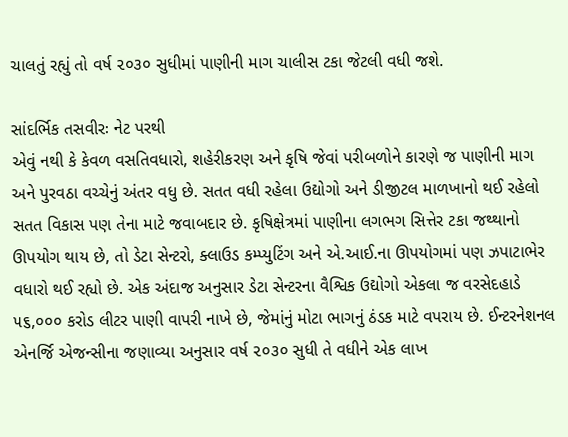ચાલતું રહ્યું તો વર્ષ ૨૦૩૦ સુધીમાં પાણીની માગ ચાલીસ ટકા જેટલી વધી જશે.

સાંદર્ભિક તસવીરઃ નેટ પરથી
એવું નથી કે કેવળ વસતિવધારો, શહેરીકરણ અને કૃષિ જેવાં પરીબળોને કારણે જ પાણીની માગ અને પુરવઠા વચ્ચેનું અંતર વધુ છે. સતત વધી રહેલા ઉદ્યોગો અને ડીજીટલ માળખાનો થઈ રહેલો સતત વિકાસ પણ તેના માટે જવાબદાર છે. કૃષિક્ષેત્રમાં પાણીના લગભગ સિત્તેર ટકા જથ્થાનો ઊપયોગ થાય છે, તો ડેટા સેન્ટરો, ક્લાઉડ કમ્પ્યુટિંગ અને એ.આઈ.ના ઊપયોગમાં પણ ઝપાટાભેર વધારો થઈ રહ્યો છે. એક અંદાજ અનુસાર ડેટા સેન્ટરના વૈશ્વિક ઉદ્યોગો એકલા જ વરસેદહાડે ૫૬,૦૦૦ કરોડ લીટર પાણી વાપરી નાખે છે, જેમાંનું મોટા ભાગનું ઠંડક માટે વપરાય છે. ઈન્ટરનેશનલ એનર્જિ એજન્સીના જણાવ્યા અનુસાર વર્ષ ૨૦૩૦ સુધી તે વધીને એક લાખ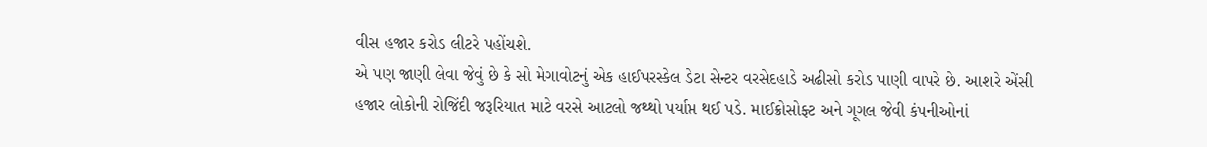વીસ હજાર કરોડ લીટરે પહોંચશે.
એ પણ જાણી લેવા જેવું છે કે સો મેગાવોટનું એક હાઈપરસ્કેલ ડેટા સેન્ટર વરસેદહાડે અઢીસો કરોડ પાણી વાપરે છે. આશરે એંસી હજાર લોકોની રોજિંદી જરૂરિયાત માટે વરસે આટલો જથ્થો પર્યાપ્ત થઈ પડે. માઈક્રોસોફ્ટ અને ગૂગલ જેવી કંપનીઓનાં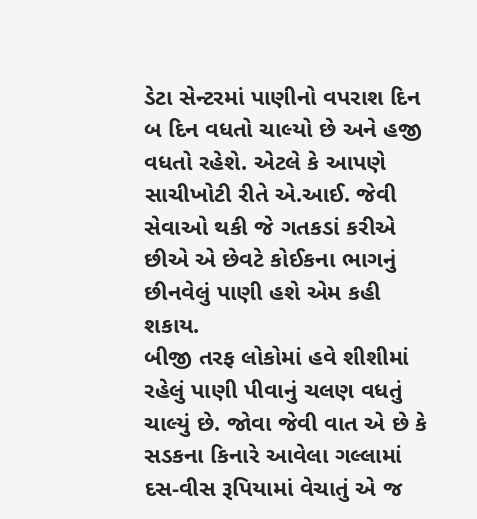ડેટા સેન્ટરમાં પાણીનો વપરાશ દિન બ દિન વધતો ચાલ્યો છે અને હજી વધતો રહેશે. એટલે કે આપણે સાચીખોટી રીતે એ.આઈ. જેવી સેવાઓ થકી જે ગતકડાં કરીએ છીએ એ છેવટે કોઈકના ભાગનું છીનવેલું પાણી હશે એમ કહી શકાય.
બીજી તરફ લોકોમાં હવે શીશીમાં રહેલું પાણી પીવાનું ચલણ વધતું ચાલ્યું છે. જોવા જેવી વાત એ છે કે સડકના કિનારે આવેલા ગલ્લામાં દસ-વીસ રૂપિયામાં વેચાતું એ જ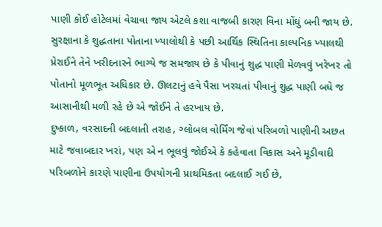પાણી કોઈ હોટેલમાં વેચાવા જાય એટલે કશા વાજબી કારણ વિના મોંઘું બની જાય છે. સુરક્ષાના કે શુદ્ધતાના પોતાના ખ્યાલોથી કે પછી આર્થિક સ્થિતિના કાલ્પનિક ખ્યાલથી પ્રેરાઈને તેને ખરીદનારને ભાગ્યે જ સમજાય છે કે પીવાનું શુદ્ધ પાણી મેળવવું ખરેખર તો પોતાનો મૂળભૂત અધિકાર છે. ઊલટાનું હવે પૈસા ખરચતાં પીવાનું શુદ્ધ પાણી બધે જ આસાનીથી મળી રહે છે એ જોઈને તે હરખાય છે.
દુષ્કાળ, વરસાદની બદલાતી તરાહ, ગ્લોબલ વોર્મિંગ જેવાં પરિબળો પાણીની અછત માટે જવાબદાર ખરાં, પણ એ ન ભૂલવું જોઈએ કે કહેવાતા વિકાસ અને મૂડીવાદી પરિબળોને કારણે પાણીના ઉપયોગની પ્રાથમિકતા બદલાઈ ગઈ છે,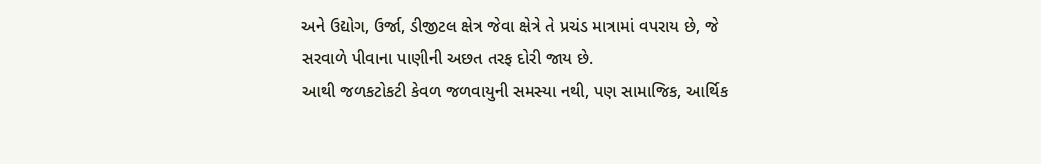અને ઉદ્યોગ, ઉર્જા, ડીજીટલ ક્ષેત્ર જેવા ક્ષેત્રે તે પ્રચંડ માત્રામાં વપરાય છે, જે સરવાળે પીવાના પાણીની અછત તરફ દોરી જાય છે.
આથી જળકટોકટી કેવળ જળવાયુની સમસ્યા નથી, પણ સામાજિક, આર્થિક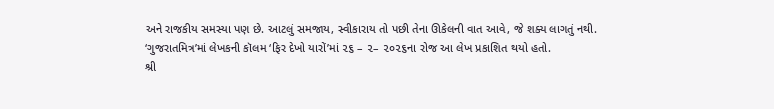અને રાજકીય સમસ્યા પણ છે. આટલું સમજાય, સ્વીકારાય તો પછી તેના ઊકેલની વાત આવે, જે શક્ય લાગતું નથી.
‘ગુજરાતમિત્ર’માં લેખકની કૉલમ ‘ફિર દેખો યારોં’માં ૨૬ – ૨– ૨૦૨૬ના રોજ આ લેખ પ્રકાશિત થયો હતો.
શ્રી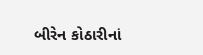બીરેન કોઠારીનાં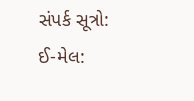સંપર્ક સૂત્રો:
ઈ-મેલ: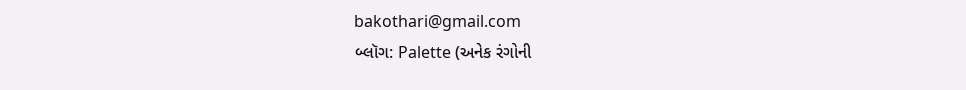bakothari@gmail.com
બ્લૉગ: Palette (અનેક રંગોની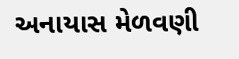અનાયાસ મેળવણી